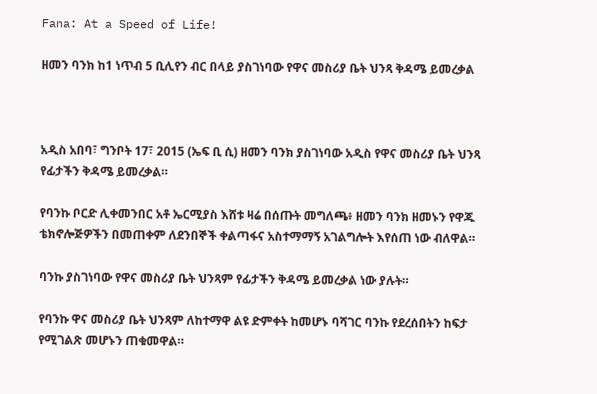Fana: At a Speed of Life!

ዘመን ባንክ ከ1 ነጥብ 5 ቢሊየን ብር በላይ ያስገነባው የዋና መስሪያ ቤት ህንጻ ቅዳሜ ይመረቃል



አዲስ አበባ፣ ግንቦት 17፣ 2015 (ኤፍ ቢ ሲ) ዘመን ባንክ ያስገነባው አዲስ የዋና መስሪያ ቤት ህንጻ የፊታችን ቅዳሜ ይመረቃል።

የባንኩ ቦርድ ሊቀመንበር አቶ ኤርሚያስ እሸቱ ዛሬ በሰጡት መግለጫ፥ ዘመን ባንክ ዘመኑን የዋጁ ቴክኖሎጅዎችን በመጠቀም ለደንበኞች ቀልጣፋና አስተማማኝ አገልግሎት እየሰጠ ነው ብለዋል።

ባንኩ ያስገነባው የዋና መስሪያ ቤት ህንጻም የፊታችን ቅዳሜ ይመረቃል ነው ያሉት።

የባንኩ ዋና መስሪያ ቤት ህንጻም ለከተማዋ ልዩ ድምቀት ከመሆኑ ባሻገር ባንኩ የደረሰበትን ከፍታ የሚገልጽ መሆኑን ጠቁመዋል።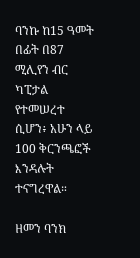ባንኩ ከ15 ዓመት በፊት በ87 ሚሊየን ብር ካፒታል የተመሠረተ ሲሆን፥ አሁን ላይ 100 ቅርንጫፎች እንዳሉት ተናግረዋል።

ዘመን ባንክ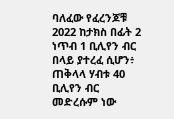ባለፈው የፈረንጆቹ 2022 ከታክስ በፊት 2 ነጥብ 1 ቢሊየን ብር በላይ ያተረፈ ሲሆን፥ ጠቅላላ ሃብቱ 40 ቢሊየን ብር መድረሱም ነው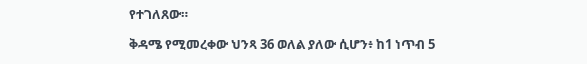የተገለጸው።

ቅዳሜ የሚመረቀው ህንጻ 36 ወለል ያለው ሲሆን፥ ከ1 ነጥብ 5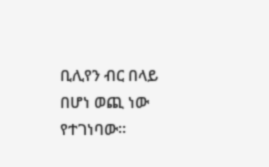ቢሊየን ብር በላይ በሆነ ወጪ ነው የተገነባው።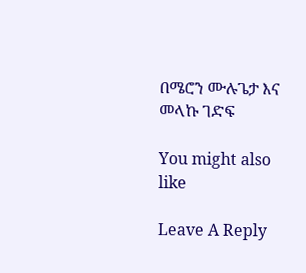በሜሮን ሙሉጌታ እና መላኩ ገድፍ

You might also like

Leave A Reply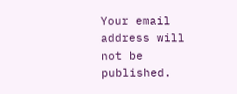Your email address will not be published.